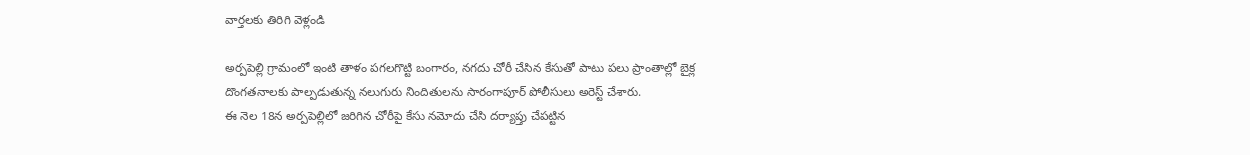వార్తలకు తిరిగి వెళ్లండి

అర్పపెల్లి గ్రామంలో ఇంటి తాళం పగలగొట్టి బంగారం, నగదు చోరీ చేసిన కేసుతో పాటు పలు ప్రాంతాల్లో బైక్ల దొంగతనాలకు పాల్పడుతున్న నలుగురు నిందితులను సారంగాపూర్ పోలీసులు అరెస్ట్ చేశారు.
ఈ నెల 18న అర్పపెల్లిలో జరిగిన చోరీపై కేసు నమోదు చేసి దర్యాప్తు చేపట్టిన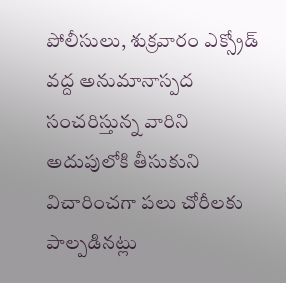పోలీసులు, శుక్రవారం ఎక్స్రోడ్ వద్ద అనుమానాస్పద సంచరిస్తున్న వారిని అదుపులోకి తీసుకుని విచారించగా పలు చోరీలకు పాల్పడినట్లు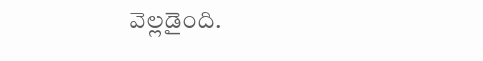వెల్లడైంది.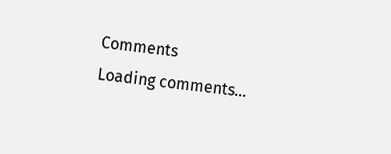Comments
Loading comments...